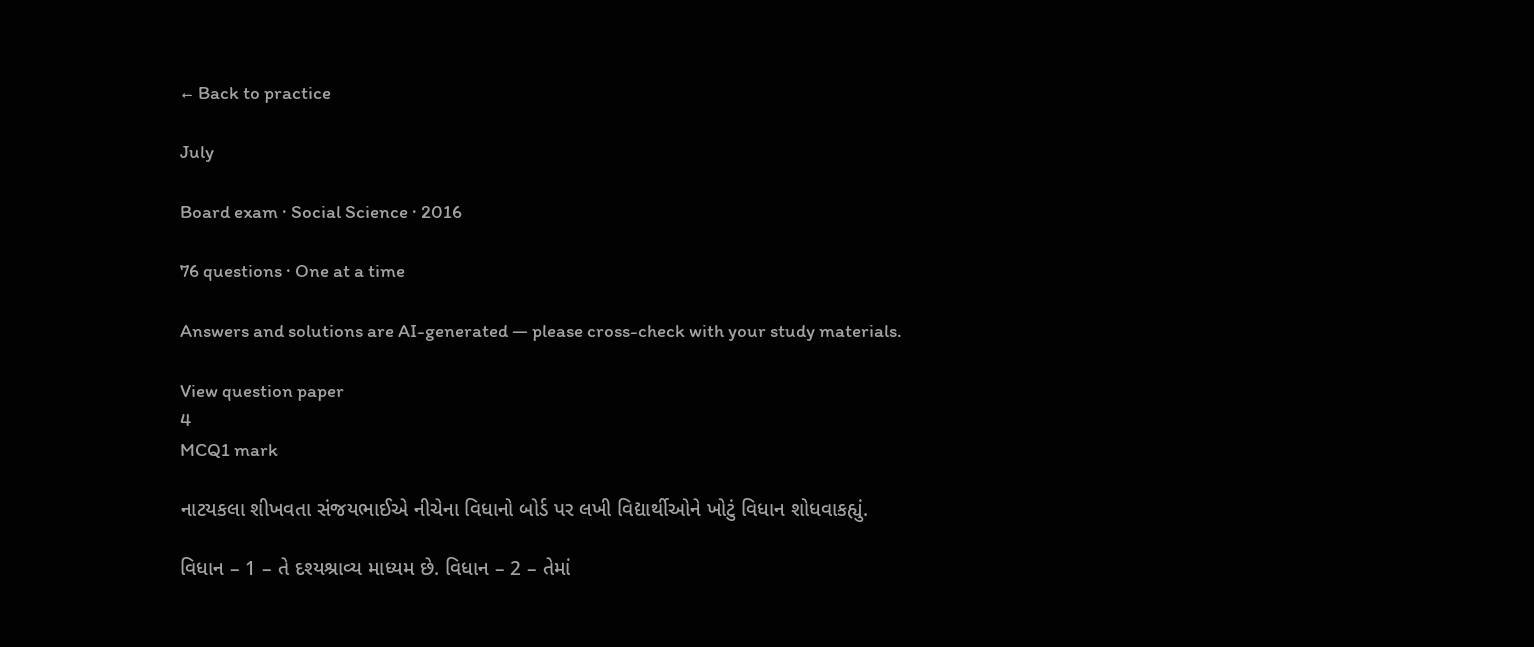← Back to practice

July

Board exam · Social Science · 2016

76 questions · One at a time

Answers and solutions are AI-generated — please cross-check with your study materials.

View question paper
4
MCQ1 mark

નાટયકલા શીખવતા સંજયભાઈએ નીચેના વિધાનો બોર્ડ પર લખી વિદ્યાર્થીઓને ખોટું વિધાન શોધવાકહ્યું.

વિધાન – 1 – તે દશ્યશ્રાવ્ય માધ્યમ છે. વિધાન – 2 – તેમાં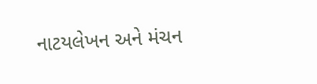નાટયલેખન અને મંચન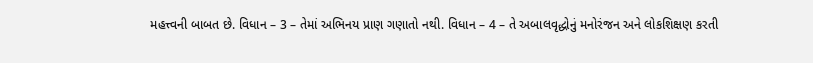મહત્ત્વની બાબત છે. વિધાન – 3 – તેમાં અભિનય પ્રાણ ગણાતો નથી. વિધાન – 4 – તે અબાલવૃદ્ધોનું મનોરંજન અને લોકશિક્ષણ કરતી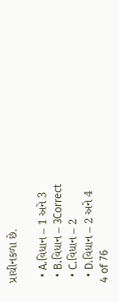પ્રાચીનકળા છે.

  • A.વિધાન – 1 અને 3
  • B.વિધાન – 3Correct
  • C.વિધાન – 2
  • D.વિધાન – 2 અને 4
4 of 76